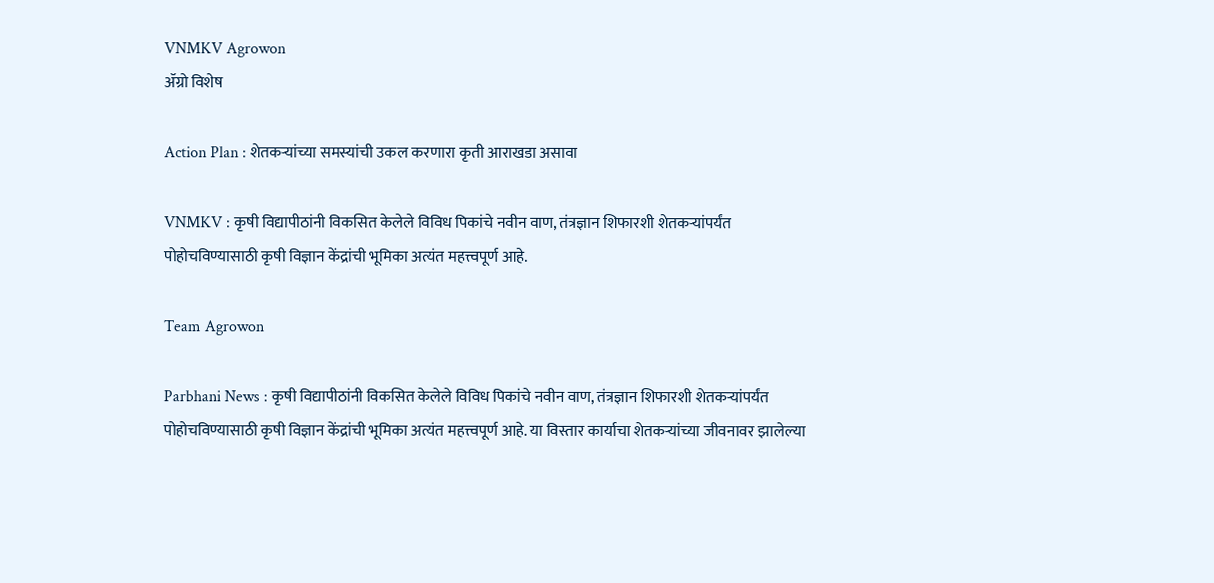VNMKV Agrowon
ॲग्रो विशेष

Action Plan : शेतकऱ्यांच्या समस्यांची उकल करणारा कृती आराखडा असावा

VNMKV : कृषी विद्यापीठांनी विकसित केलेले विविध पिकांचे नवीन वाण, तंत्रज्ञान शिफारशी शेतकऱ्यांपर्यंत पोहोचविण्यासाठी कृषी विज्ञान केंद्रांची भूमिका अत्यंत महत्त्वपूर्ण आहे.

Team Agrowon

Parbhani News : कृषी विद्यापीठांनी विकसित केलेले विविध पिकांचे नवीन वाण, तंत्रज्ञान शिफारशी शेतकऱ्यांपर्यंत पोहोचविण्यासाठी कृषी विज्ञान केंद्रांची भूमिका अत्यंत महत्त्वपूर्ण आहे. या विस्तार कार्याचा शेतकऱ्यांच्या जीवनावर झालेल्या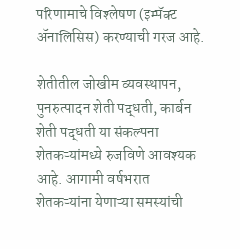परिणामाचे विश्‍लेषण (इम्पॅक्ट ॲनालिसिस) करण्याची गरज आहे.

शेतीतील जोखीम व्यवस्थापन, पुनरुत्पादन शेती पद्धती, कार्बन शेती पद्धती या संकल्पना शेतकऱ्यांमध्ये रुजविणे आवश्यक आहे. आगामी वर्षभरात शेतकऱ्यांना येणाऱ्या समस्यांची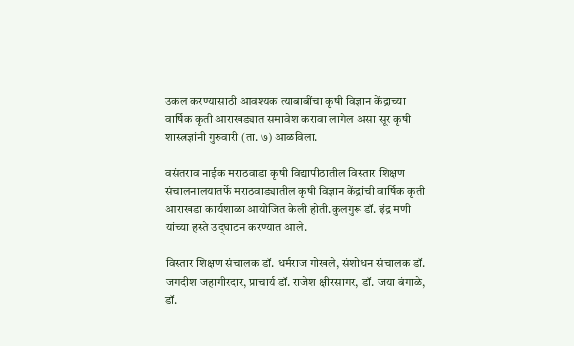उकल करण्यासाठी आवश्यक त्याबाबींचा कृषी विज्ञान केंद्राच्या वार्षिक कृती आराखड्यात समावेश करावा लागेल असा सूर कृषी शास्त्रज्ञांनी गुरुवारी (ता. ७) आळविला.

वसंतराव नाईक मराठवाडा कृषी विद्यापीठातील विस्तार शिक्षण संचालनालयातर्फे मराठवाड्यातील कृषी विज्ञान केंद्रांची वार्षिक कृती आराखडा कार्यशाळा आयोजित केली होती.कुलगुरू डॉ. इंद्र मणी यांच्या हस्ते उद्‍घाटन करण्यात आले.

विस्तार शिक्षण संचालक डॉ. धर्मराज गोखले, संशोधन संचालक डॉ. जगदीश जहागीरदार, प्राचार्य डॉ. राजेश क्षीरसागर, डॉ. जया बंगाळे, डॉ.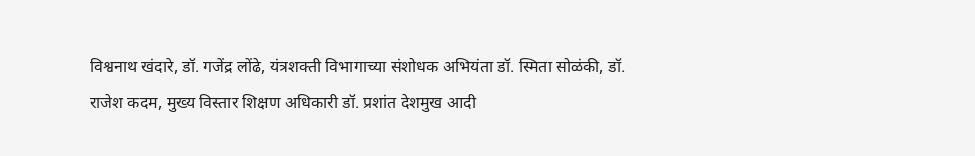विश्वनाथ खंदारे, डॉ. गजेंद्र लोंढे, यंत्रशक्ती विभागाच्या संशोधक अभियंता डॉ. स्मिता सोळंकी, डॉ. राजेश कदम, मुख्य विस्तार शिक्षण अधिकारी डॉ. प्रशांत देशमुख आदी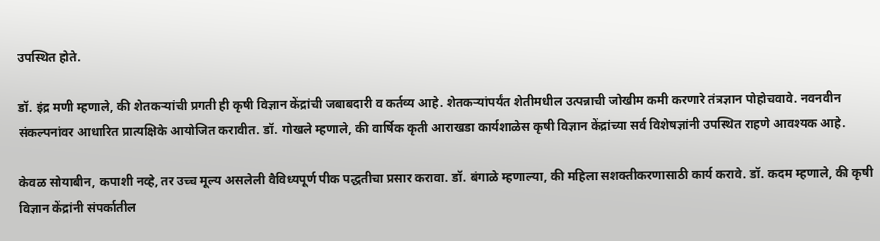उपस्थित होते.

डॉ. इंद्र मणी म्हणाले, की शेतकऱ्यांची प्रगती ही कृषी विज्ञान केंद्रांची जबाबदारी व कर्तव्य आहे. शेतकऱ्यांपर्यंत शेतीमधील उत्पन्नाची जोखीम कमी करणारे तंत्रज्ञान पोहोचवावे. नवनवीन संकल्पनांवर आधारित प्रात्यक्षिके आयोजित करावीत. डॉ. गोखले म्हणाले, की वार्षिक कृती आराखडा कार्यशाळेस कृषी विज्ञान केंद्रांच्या सर्व विशेषज्ञांनी उपस्थित राहणे आवश्यक आहे.

केवळ सोयाबीन, कपाशी नव्हे, तर उच्च मूल्य असलेली वैविध्यपूर्ण पीक पद्धतीचा प्रसार करावा. डॉ. बंगाळे म्हणाल्या, की महिला सशक्तीकरणासाठी कार्य करावे. डॉ. कदम म्हणाले, की कृषी विज्ञान केंद्रांनी संपर्कातील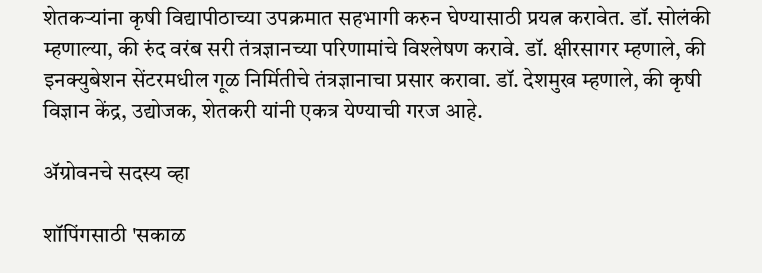शेतकऱ्यांना कृषी विद्यापीठाच्या उपक्रमात सहभागी करुन घेण्यासाठी प्रयत्न करावेत. डॉ. सोलंकी म्हणाल्या, की रुंद वरंब सरी तंत्रज्ञानच्या परिणामांचे विश्‍लेषण करावे. डॉ. क्षीरसागर म्हणाले, की इनक्युबेशन सेंटरमधील गूळ निर्मितीचे तंत्रज्ञानाचा प्रसार करावा. डॉ. देशमुख म्हणाले, की कृषी विज्ञान केंद्र, उद्योजक, शेतकरी यांनी एकत्र येण्याची गरज आहे.

ॲग्रोवनचे सदस्य व्हा

शॉपिंगसाठी 'सकाळ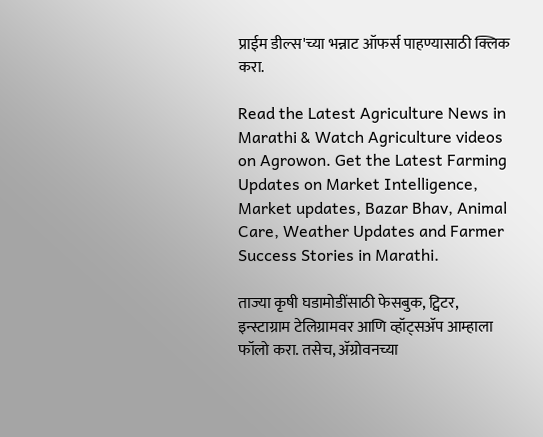प्राईम डील्स'च्या भन्नाट ऑफर्स पाहण्यासाठी क्लिक करा.

Read the Latest Agriculture News in Marathi & Watch Agriculture videos on Agrowon. Get the Latest Farming Updates on Market Intelligence, Market updates, Bazar Bhav, Animal Care, Weather Updates and Farmer Success Stories in Marathi.

ताज्या कृषी घडामोडींसाठी फेसबुक, ट्विटर, इन्स्टाग्राम टेलिग्रामवर आणि व्हॉट्सॲप आम्हाला फॉलो करा. तसेच, ॲग्रोवनच्या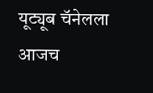यूट्यूब चॅनेलला आजच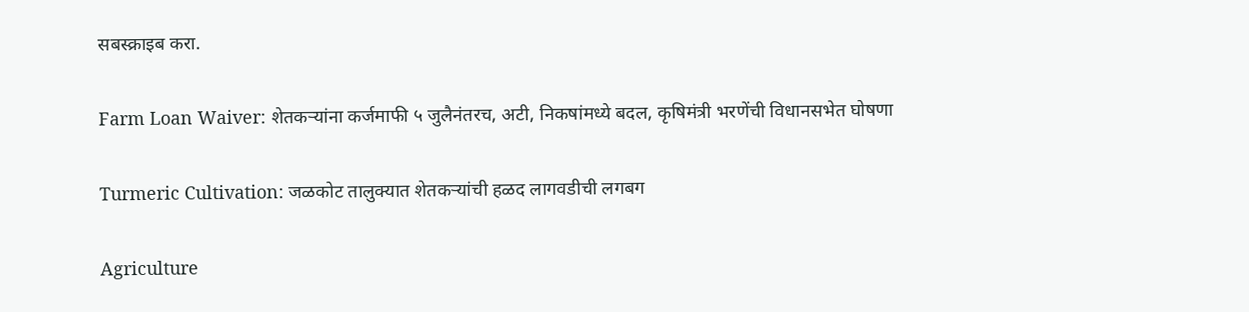सबस्क्राइब करा.

Farm Loan Waiver: शेतकऱ्यांना कर्जमाफी ५ जुलैनंतरच, अटी, निकषांमध्ये बदल, कृषिमंत्री भरणेंची विधानसभेत घोषणा

Turmeric Cultivation: जळकोट तालुक्यात शेतकऱ्यांची हळद लागवडीची लगबग

Agriculture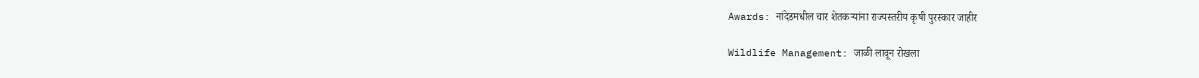Awards: नांदेडमधील चार शेतकऱ्यांना राज्यस्तरीय कृषी पुरस्कार जाहीर

Wildlife Management: जाळी लावून रोखला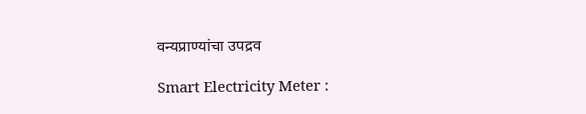वन्यप्राण्यांचा उपद्रव

Smart Electricity Meter :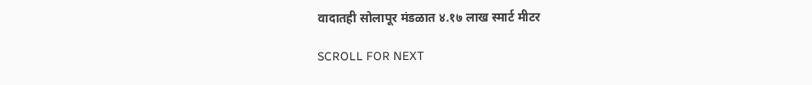वादातही सोलापूर मंडळात ४.१७ लाख स्मार्ट मीटर

SCROLL FOR NEXT